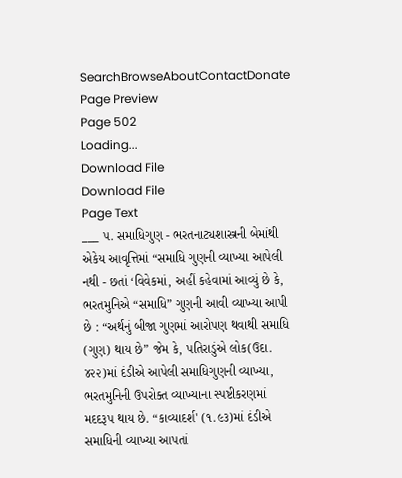SearchBrowseAboutContactDonate
Page Preview
Page 502
Loading...
Download File
Download File
Page Text
___ ૫. સમાધિગુણ - ભરતનાટ્યશાસ્ત્રની બેમાંથી એકેય આવૃત્તિમાં “સમાધિ ગુણની વ્યાખ્યા આપેલી નથી - છતાં ‘વિવેકમાં, અહીં કહેવામાં આવ્યું છે કે, ભરતમુનિએ “સમાધિ” ગુણની આવી વ્યાખ્યા આપી છે : “અર્થનું બીજા ગુણમાં આરોપણ થવાથી સમાધિ (ગુણ) થાય છે” જેમ કે, પતિરાડુંએ લોક(ઉદા. ૪૨૨)માં દંડીએ આપેલી સમાધિગુણની વ્યાખ્યા, ભરતમુનિની ઉપરોક્ત વ્યાખ્યાના સ્પષ્ટીકરણમાં મદદરૂપ થાય છે. “કાવ્યાદર્શ' (૧.૯૩)માં દંડીએ સમાધિની વ્યાખ્યા આપતાં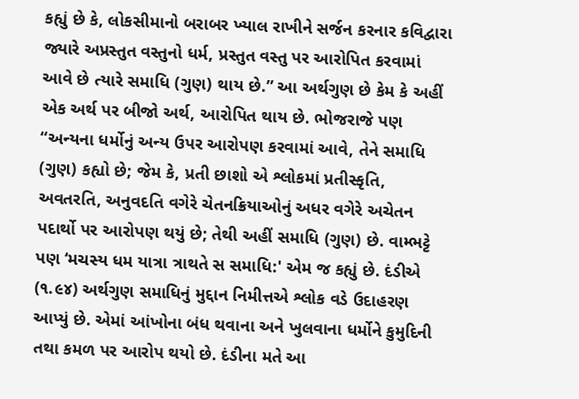કહ્યું છે કે, લોકસીમાનો બરાબર ખ્યાલ રાખીને સર્જન કરનાર કવિદ્વારા જ્યારે અપ્રસ્તુત વસ્તુનો ધર્મ, પ્રસ્તુત વસ્તુ પર આરોપિત કરવામાં આવે છે ત્યારે સમાધિ (ગુણ) થાય છે.” આ અર્થગુણ છે કેમ કે અહીં એક અર્થ પર બીજો અર્થ, આરોપિત થાય છે. ભોજરાજે પણ “અન્યના ધર્મોનું અન્ય ઉપર આરોપણ કરવામાં આવે, તેને સમાધિ (ગુણ) કહ્યો છે; જેમ કે, પ્રતી છાશો એ શ્લોકમાં પ્રતીસ્કૃતિ, અવતરતિ, અનુવદતિ વગેરે ચેતનક્રિયાઓનું અધર વગેરે અચેતન પદાર્થો પર આરોપણ થયું છે; તેથી અહીં સમાધિ (ગુણ) છે. વામ્ભટ્ટે પણ ‘મચસ્ય ધમ યાત્રા ત્રાથતે સ સમાધિ:' એમ જ કહ્યું છે. દંડીએ (૧.૯૪) અર્થગુણ સમાધિનું મુદ્દાન નિમીત્તએ શ્લોક વડે ઉદાહરણ આપ્યું છે. એમાં આંખોના બંધ થવાના અને ખુલવાના ધર્મોને કુમુદિની તથા કમળ પર આરોપ થયો છે. દંડીના મતે આ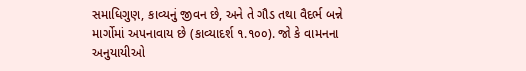સમાધિગુણ, કાવ્યનું જીવન છે, અને તે ગૌડ તથા વૈદર્ભ બન્ને માર્ગોમાં અપનાવાય છે (કાવ્યાદર્શ ૧.૧૦૦). જો કે વામનના અનુયાયીઓ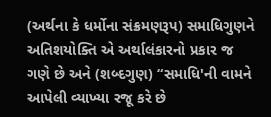(અર્થના કે ધર્મોના સંક્રમણરૂપ) સમાધિગુણને અતિશયોક્તિ એ અર્થાલંકારનો પ્રકાર જ ગણે છે અને (શબ્દગુણ) “સમાધિ'ની વામને આપેલી વ્યાખ્યા રજૂ કરે છે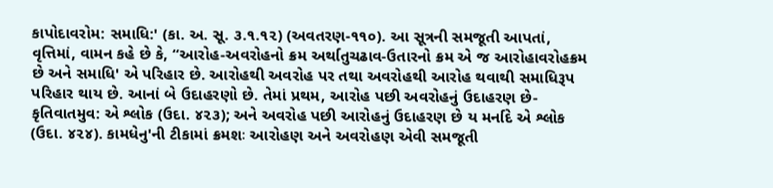કાપોદાવરોમ: સમાધિ:' (કા. અ. સૂ. ૩.૧.૧૨) (અવતરણ-૧૧૦). આ સૂત્રની સમજૂતી આપતાં, વૃત્તિમાં, વામન કહે છે કે, “આરોહ-અવરોહનો ક્રમ અર્થાતુચઢાવ-ઉતારનો ક્રમ એ જ આરોહાવરોહક્રમ છે અને સમાધિ' એ પરિહાર છે. આરોહથી અવરોહ પર તથા અવરોહથી આરોહ થવાથી સમાધિરૂપ પરિહાર થાય છે. આનાં બે ઉદાહરણો છે. તેમાં પ્રથમ, આરોહ પછી અવરોહનું ઉદાહરણ છે- કૃતિવાતમુવ: એ શ્લોક (ઉદા. ૪૨૩); અને અવરોહ પછી આરોહનું ઉદાહરણ છે ય મર્નાદે એ શ્લોક (ઉદા. ૪૨૪). કામધેનુ'ની ટીકામાં ક્રમશઃ આરોહણ અને અવરોહણ એવી સમજૂતી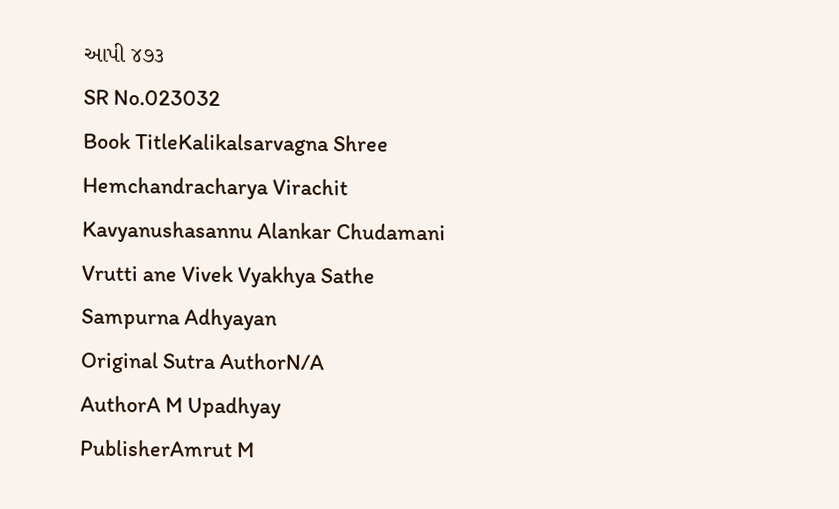આપી ૪૭૩
SR No.023032
Book TitleKalikalsarvagna Shree Hemchandracharya Virachit Kavyanushasannu Alankar Chudamani Vrutti ane Vivek Vyakhya Sathe Sampurna Adhyayan
Original Sutra AuthorN/A
AuthorA M Upadhyay
PublisherAmrut M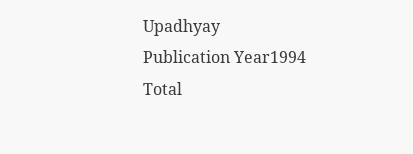Upadhyay
Publication Year1994
Total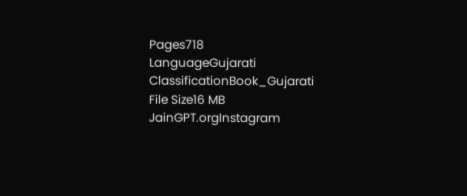Pages718
LanguageGujarati
ClassificationBook_Gujarati
File Size16 MB
JainGPT.orgInstagram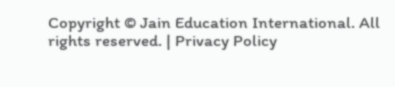Copyright © Jain Education International. All rights reserved. | Privacy Policy